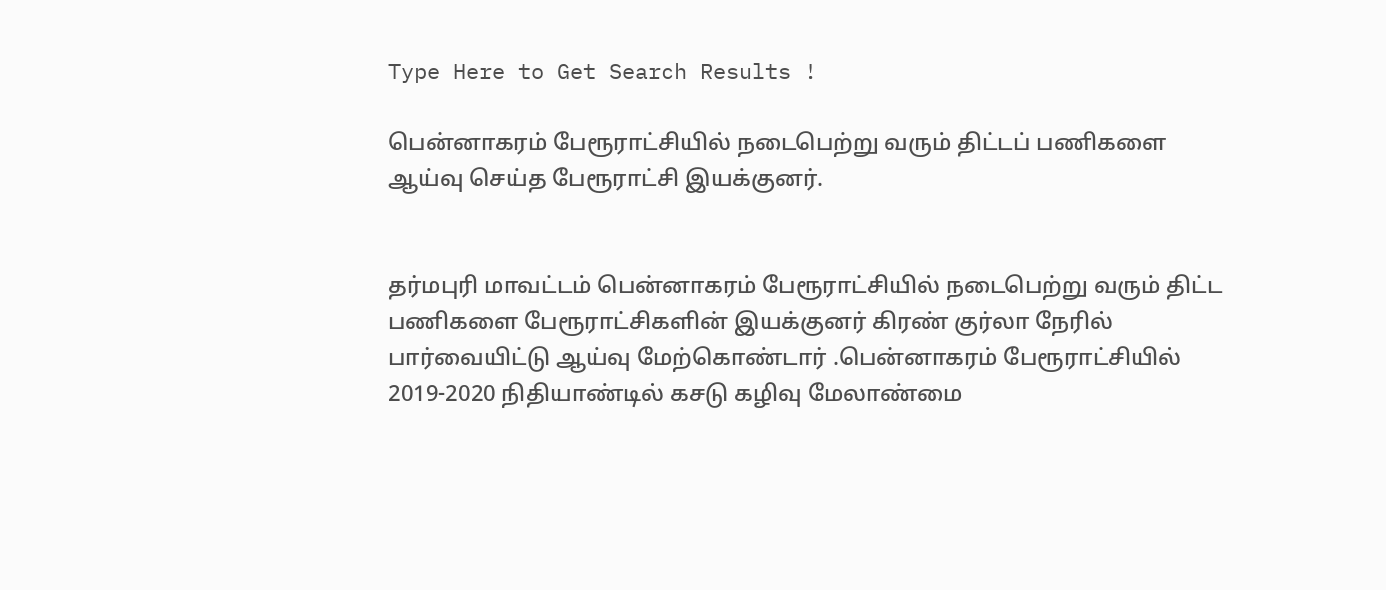Type Here to Get Search Results !

பென்னாகரம் பேரூராட்சியில் நடைபெற்று வரும் திட்டப் பணிகளை ஆய்வு செய்த பேரூராட்சி இயக்குனர்.


தர்மபுரி மாவட்டம் பென்னாகரம் பேரூராட்சியில் நடைபெற்று வரும் திட்ட பணிகளை பேரூராட்சிகளின் இயக்குனர் கிரண் குர்லா நேரில் பார்வையிட்டு ஆய்வு மேற்கொண்டார் .பென்னாகரம் பேரூராட்சியில் 2019-2020 நிதியாண்டில் கசடு கழிவு மேலாண்மை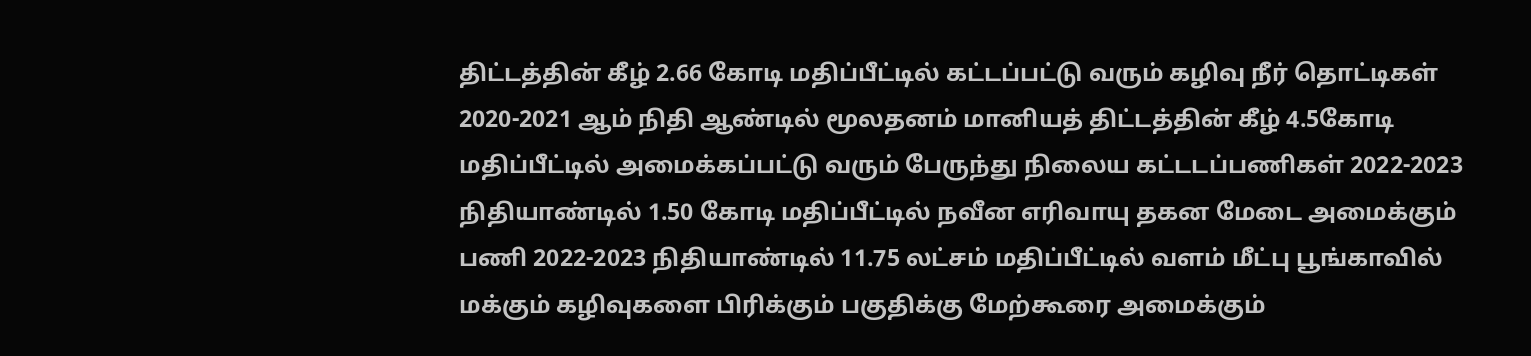திட்டத்தின் கீழ் 2.66 கோடி மதிப்பீட்டில் கட்டப்பட்டு வரும் கழிவு நீர் தொட்டிகள் 2020-2021 ஆம் நிதி ஆண்டில் மூலதனம் மானியத் திட்டத்தின் கீழ் 4.5கோடி மதிப்பீட்டில் அமைக்கப்பட்டு வரும் பேருந்து நிலைய கட்டடப்பணிகள் 2022-2023 நிதியாண்டில் 1.50 கோடி மதிப்பீட்டில் நவீன எரிவாயு தகன மேடை அமைக்கும் பணி 2022-2023 நிதியாண்டில் 11.75 லட்சம் மதிப்பீட்டில் வளம் மீட்பு பூங்காவில் மக்கும் கழிவுகளை பிரிக்கும் பகுதிக்கு மேற்கூரை அமைக்கும்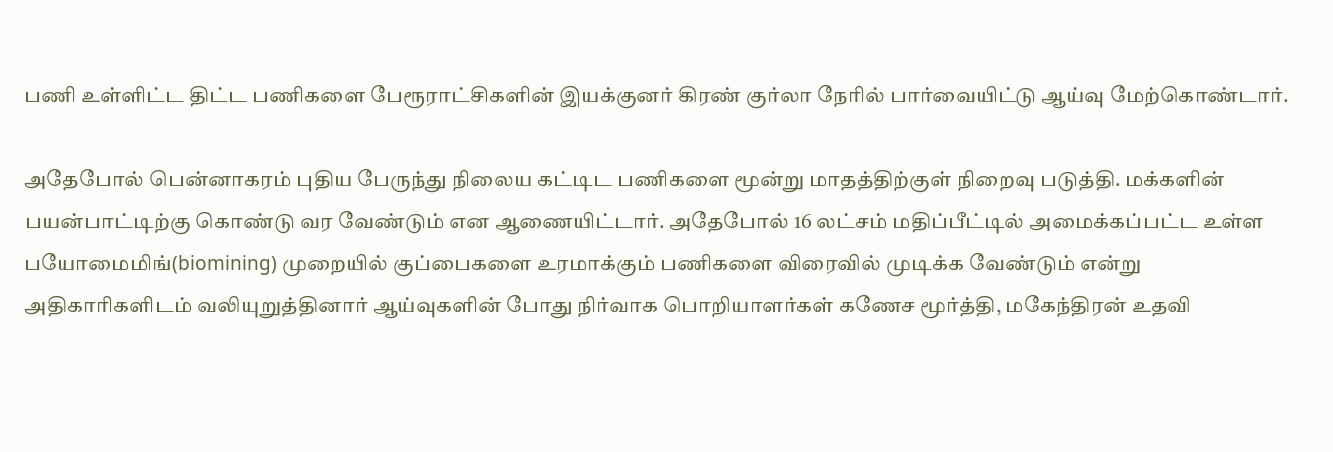பணி உள்ளிட்ட திட்ட பணிகளை பேரூராட்சிகளின் இயக்குனர் கிரண் குர்லா நேரில் பார்வையிட்டு ஆய்வு மேற்கொண்டார்.

அதேபோல் பென்னாகரம் புதிய பேருந்து நிலைய கட்டிட பணிகளை மூன்று மாதத்திற்குள் நிறைவு படுத்தி. மக்களின் பயன்பாட்டிற்கு கொண்டு வர வேண்டும் என ஆணையிட்டார். அதேபோல் 16 லட்சம் மதிப்பீட்டில் அமைக்கப்பட்ட உள்ள பயோமைமிங்(biomining) முறையில் குப்பைகளை உரமாக்கும் பணிகளை விரைவில் முடிக்க வேண்டும் என்று அதிகாரிகளிடம் வலியுறுத்தினார் ஆய்வுகளின் போது நிர்வாக பொறியாளர்கள் கணேச மூர்த்தி, மகேந்திரன் உதவி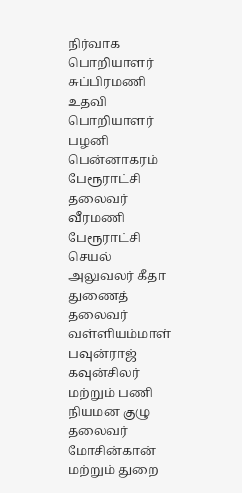நிர்வாக பொறியாளர் சுப்பிரமணி உதவி பொறியாளர் பழனி பென்னாகரம் பேரூராட்சி தலைவர் வீரமணி பேரூராட்சி செயல் அலுவலர் கீதா துணைத் தலைவர் வள்ளியம்மாள் பவுன்ராஜ் கவுன்சிலர் மற்றும் பணி நியமன குழு தலைவர்  மோசின்கான் மற்றும் துறை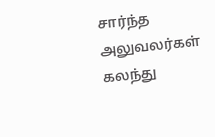சார்ந்த அலுவலர்கள் கலந்து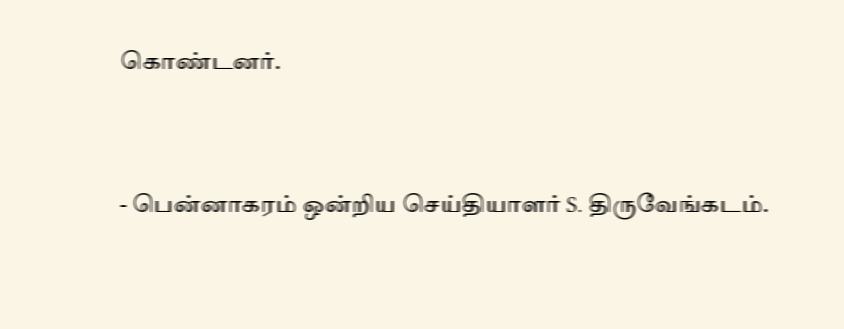கொண்டனர்.


- பென்னாகரம் ஒன்றிய செய்தியாளர் S. திருவேங்கடம்.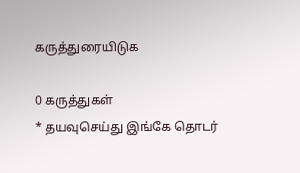கருத்துரையிடுக

0 கருத்துகள்
* தயவுசெய்து இங்கே தொடர்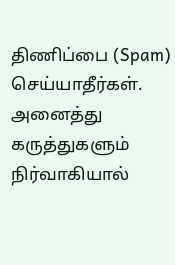திணிப்பை (Spam) செய்யாதீர்கள். அனைத்து கருத்துகளும் நிர்வாகியால்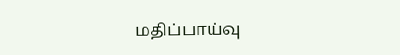மதிப்பாய்வு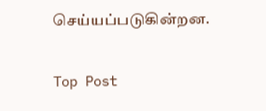செய்யப்படுகின்றன.

Top Post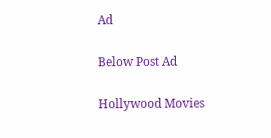Ad

Below Post Ad

Hollywood Movies